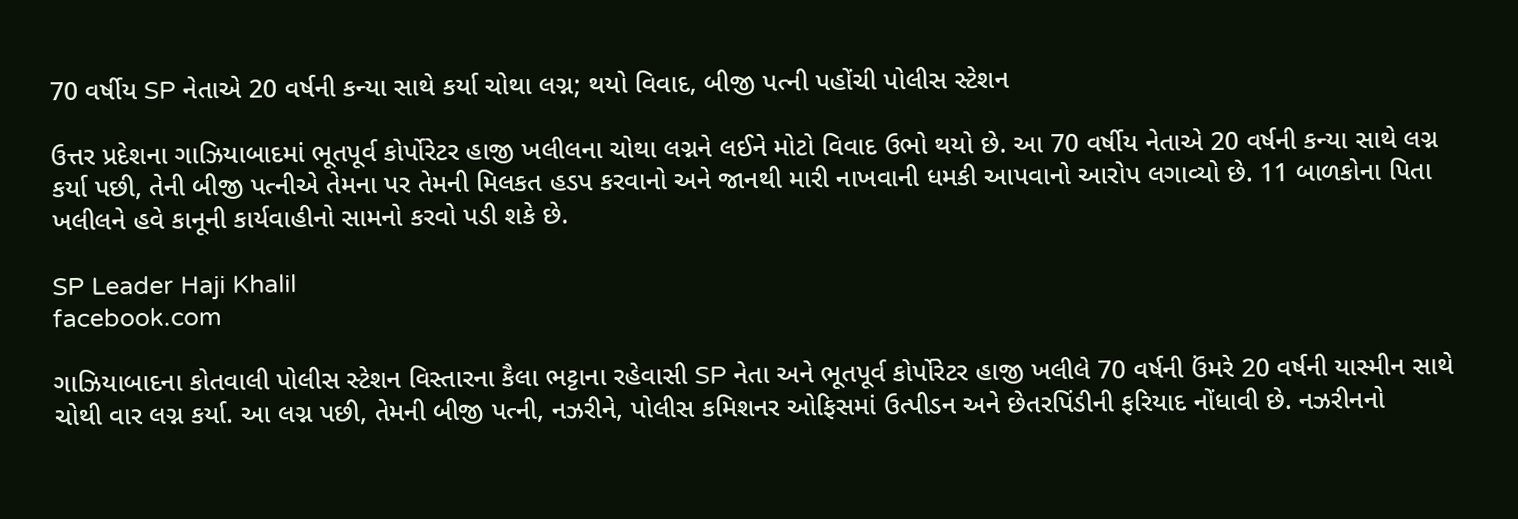70 વર્ષીય SP નેતાએ 20 વર્ષની કન્યા સાથે કર્યા ચોથા લગ્ન; થયો વિવાદ, બીજી પત્ની પહોંચી પોલીસ સ્ટેશન

ઉત્તર પ્રદેશના ગાઝિયાબાદમાં ભૂતપૂર્વ કોર્પોરેટર હાજી ખલીલના ચોથા લગ્નને લઈને મોટો વિવાદ ઉભો થયો છે. આ 70 વર્ષીય નેતાએ 20 વર્ષની કન્યા સાથે લગ્ન કર્યા પછી, તેની બીજી પત્નીએ તેમના પર તેમની મિલકત હડપ કરવાનો અને જાનથી મારી નાખવાની ધમકી આપવાનો આરોપ લગાવ્યો છે. 11 બાળકોના પિતા ખલીલને હવે કાનૂની કાર્યવાહીનો સામનો કરવો પડી શકે છે.

SP Leader Haji Khalil
facebook.com

ગાઝિયાબાદના કોતવાલી પોલીસ સ્ટેશન વિસ્તારના કૈલા ભટ્ટાના રહેવાસી SP નેતા અને ભૂતપૂર્વ કોર્પોરેટર હાજી ખલીલે 70 વર્ષની ઉંમરે 20 વર્ષની યાસ્મીન સાથે ચોથી વાર લગ્ન કર્યા. આ લગ્ન પછી, તેમની બીજી પત્ની, નઝરીને, પોલીસ કમિશનર ઓફિસમાં ઉત્પીડન અને છેતરપિંડીની ફરિયાદ નોંધાવી છે. નઝરીનનો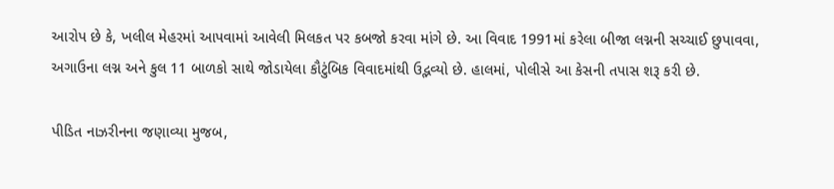આરોપ છે કે, ખલીલ મેહરમાં આપવામાં આવેલી મિલકત પર કબજો કરવા માંગે છે. આ વિવાદ 1991માં કરેલા બીજા લગ્નની સચ્ચાઈ છુપાવવા, અગાઉના લગ્ન અને કુલ 11 બાળકો સાથે જોડાયેલા કૌટુંબિક વિવાદમાંથી ઉદ્ભવ્યો છે. હાલમાં, પોલીસે આ કેસની તપાસ શરૂ કરી છે.

પીડિત નાઝરીનના જણાવ્યા મુજબ,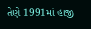તેણે 1991માં હાજી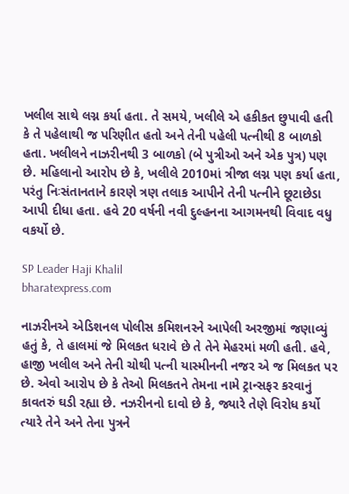ખલીલ સાથે લગ્ન કર્યા હતા. તે સમયે, ખલીલે એ હકીકત છુપાવી હતી કે તે પહેલાથી જ પરિણીત હતો અને તેની પહેલી પત્નીથી 8 બાળકો હતા. ખલીલને નાઝરીનથી 3 બાળકો (બે પુત્રીઓ અને એક પુત્ર) પણ છે. મહિલાનો આરોપ છે કે, ખલીલે 2010માં ત્રીજા લગ્ન પણ કર્યા હતા, પરંતુ નિઃસંતાનતાને કારણે ત્રણ તલાક આપીને તેની પત્નીને છૂટાછેડા આપી દીધા હતા. હવે 20 વર્ષની નવી દુલ્હનના આગમનથી વિવાદ વધુ વકર્યો છે.

SP Leader Haji Khalil
bharatexpress.com

નાઝરીનએ એડિશનલ પોલીસ કમિશનરને આપેલી અરજીમાં જણાવ્યું હતું કે, તે હાલમાં જે મિલકત ધરાવે છે તે તેને મેહરમાં મળી હતી. હવે, હાજી ખલીલ અને તેની ચોથી પત્ની યાસ્મીનની નજર એ જ મિલકત પર છે. એવો આરોપ છે કે તેઓ મિલકતને તેમના નામે ટ્રાન્સફર કરવાનું કાવતરું ઘડી રહ્યા છે. નઝરીનનો દાવો છે કે, જ્યારે તેણે વિરોધ કર્યો ત્યારે તેને અને તેના પુત્રને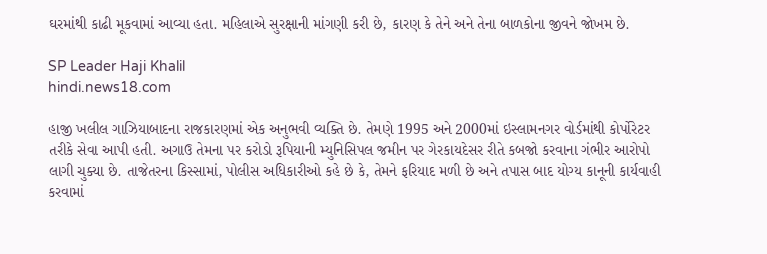ઘરમાંથી કાઢી મૂકવામાં આવ્યા હતા. મહિલાએ સુરક્ષાની માંગણી કરી છે, કારણ કે તેને અને તેના બાળકોના જીવને જોખમ છે.

SP Leader Haji Khalil
hindi.news18.com

હાજી ખલીલ ગાઝિયાબાદના રાજકારણમાં એક અનુભવી વ્યક્તિ છે. તેમણે 1995 અને 2000માં ઇસ્લામનગર વોર્ડમાંથી કોર્પોરેટર તરીકે સેવા આપી હતી. અગાઉ તેમના પર કરોડો રૂપિયાની મ્યુનિસિપલ જમીન પર ગેરકાયદેસર રીતે કબજો કરવાના ગંભીર આરોપો લાગી ચુક્યા છે. તાજેતરના કિસ્સામાં, પોલીસ અધિકારીઓ કહે છે કે, તેમને ફરિયાદ મળી છે અને તપાસ બાદ યોગ્ય કાનૂની કાર્યવાહી કરવામાં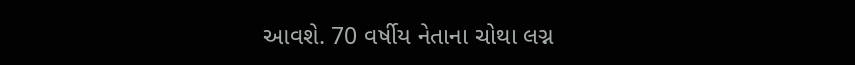આવશે. 70 વર્ષીય નેતાના ચોથા લગ્ન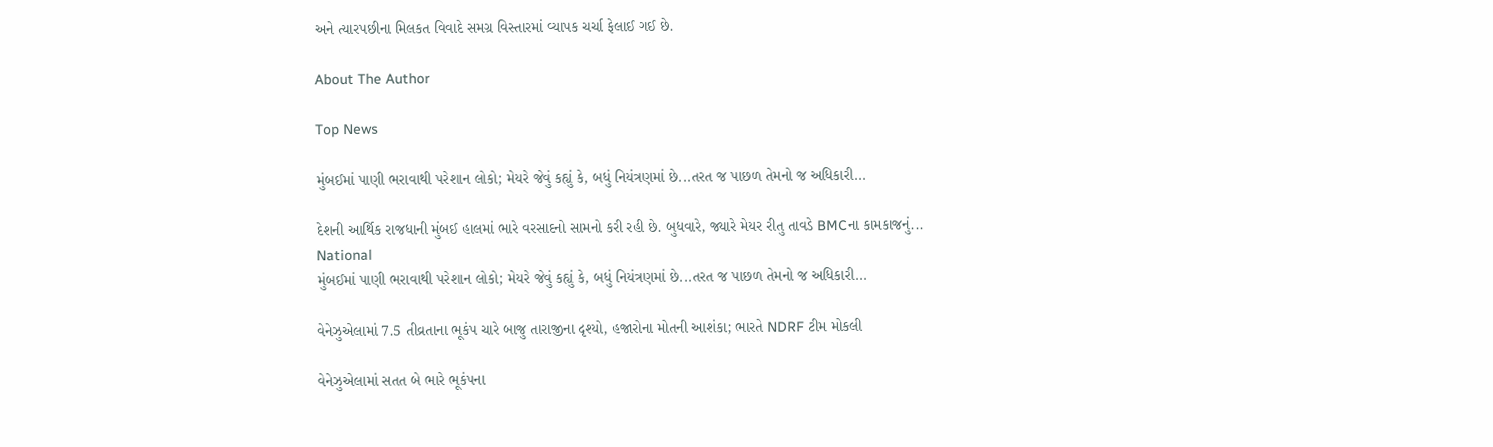અને ત્યારપછીના મિલકત વિવાદે સમગ્ર વિસ્તારમાં વ્યાપક ચર્ચા ફેલાઈ ગઈ છે.

About The Author

Top News

મુંબઈમાં પાણી ભરાવાથી પરેશાન લોકો; મેયરે જેવું કહ્યું કે, બધું નિયંત્રણમાં છે...તરત જ પાછળ તેમનો જ અધિકારી...

દેશની આર્થિક રાજધાની મુંબઈ હાલમાં ભારે વરસાદનો સામનો કરી રહી છે. બુધવારે, જ્યારે મેયર રીતુ તાવડે BMCના કામકાજનું...
National
મુંબઈમાં પાણી ભરાવાથી પરેશાન લોકો; મેયરે જેવું કહ્યું કે, બધું નિયંત્રણમાં છે...તરત જ પાછળ તેમનો જ અધિકારી...

વેનેઝુએલામાં 7.5 તીવ્રતાના ભૂકંપ ચારે બાજુ તારાજીના દૃશ્યો, હજારોના મોતની આશંકા; ભારતે NDRF ટીમ મોકલી

વેનેઝુએલામાં સતત બે ભારે ભૂકંપના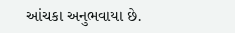આંચકા અનુભવાયા છે.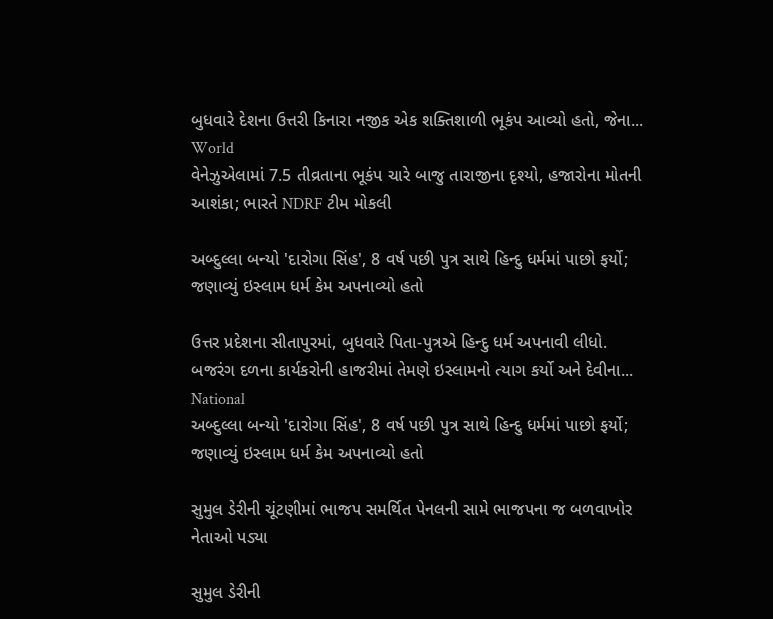બુધવારે દેશના ઉત્તરી કિનારા નજીક એક શક્તિશાળી ભૂકંપ આવ્યો હતો, જેના...
World
વેનેઝુએલામાં 7.5 તીવ્રતાના ભૂકંપ ચારે બાજુ તારાજીના દૃશ્યો, હજારોના મોતની આશંકા; ભારતે NDRF ટીમ મોકલી

અબ્દુલ્લા બન્યો 'દારોગા સિંહ', 8 વર્ષ પછી પુત્ર સાથે હિન્દુ ધર્મમાં પાછો ફર્યો; જણાવ્યું ઇસ્લામ ધર્મ કેમ અપનાવ્યો હતો

ઉત્તર પ્રદેશના સીતાપુરમાં, બુધવારે પિતા-પુત્રએ હિન્દુ ધર્મ અપનાવી લીધો. બજરંગ દળના કાર્યકરોની હાજરીમાં તેમણે ઇસ્લામનો ત્યાગ કર્યો અને દેવીના...
National
અબ્દુલ્લા બન્યો 'દારોગા સિંહ', 8 વર્ષ પછી પુત્ર સાથે હિન્દુ ધર્મમાં પાછો ફર્યો; જણાવ્યું ઇસ્લામ ધર્મ કેમ અપનાવ્યો હતો

સુમુલ ડેરીની ચૂંટણીમાં ભાજપ સમર્થિત પેનલની સામે ભાજપના જ બળવાખોર નેતાઓ પડ્યા

સુમુલ ડેરીની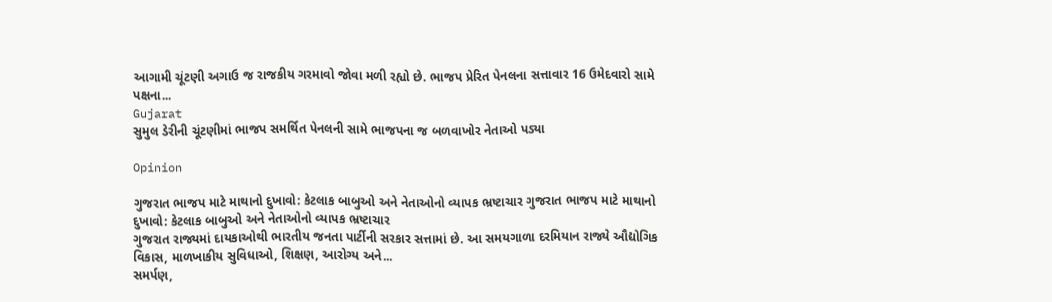આગામી ચૂંટણી અગાઉ જ રાજકીય ગરમાવો જોવા મળી રહ્યો છે. ભાજપ પ્રેરિત પેનલના સત્તાવાર 16 ઉમેદવારો સામે પક્ષના...
Gujarat
સુમુલ ડેરીની ચૂંટણીમાં ભાજપ સમર્થિત પેનલની સામે ભાજપના જ બળવાખોર નેતાઓ પડ્યા

Opinion

ગુજરાત ભાજપ માટે માથાનો દુખાવો: કેટલાક બાબુઓ અને નેતાઓનો વ્યાપક ભ્રષ્ટાચાર ગુજરાત ભાજપ માટે માથાનો દુખાવો: કેટલાક બાબુઓ અને નેતાઓનો વ્યાપક ભ્રષ્ટાચાર
ગુજરાત રાજ્યમાં દાયકાઓથી ભારતીય જનતા પાર્ટીની સરકાર સત્તામાં છે. આ સમયગાળા દરમિયાન રાજ્યે ઔદ્યોગિક વિકાસ, માળખાકીય સુવિધાઓ, શિક્ષણ, આરોગ્ય અને...
સમર્પણ,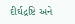દીર્ઘદ્રષ્ટિ અને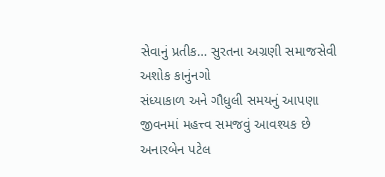સેવાનું પ્રતીક… સુરતના અગ્રણી સમાજસેવી અશોક કાનુંનગો
સંધ્યાકાળ અને ગૌધુલી સમયનું આપણા જીવનમાં મહત્ત્વ સમજવું આવશ્યક છે
અનારબેન પટેલ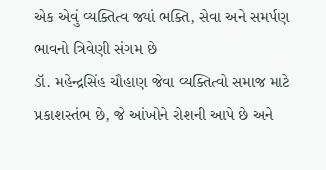એક એવું વ્યક્તિત્વ જ્યાં ભક્તિ, સેવા અને સમર્પણ ભાવનો ત્રિવેણી સંગમ છે
ડૉ. મહેન્દ્રસિંહ ચૌહાણ જેવા વ્યક્તિત્વો સમાજ માટે પ્રકાશસ્તંભ છે, જે આંખોને રોશની આપે છે અને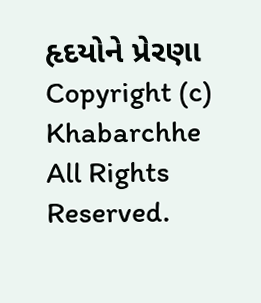હૃદયોને પ્રેરણા
Copyright (c) Khabarchhe All Rights Reserved.